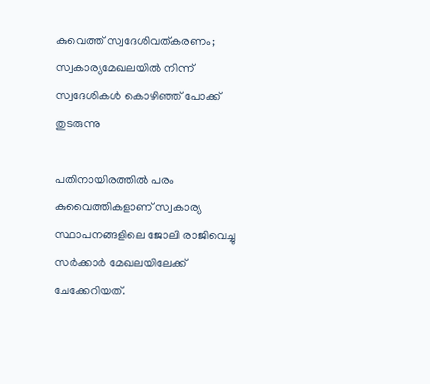കുവെത്ത് സ്വദേശിവത്കരണം; സ്വകാര്യമേഖലയില്‍ നിന്ന് സ്വദേശികള്‍ കൊഴിഞ്ഞ് പോക്ക് തുടരുന്നു

പതിനായിരത്തിൽ പരം കുവൈത്തികളാണ് സ്വകാര്യ സ്ഥാപനങ്ങളിലെ ജോലി രാജിവെച്ചു സർക്കാർ മേഖലയിലേക്ക് ചേക്കേറിയത്.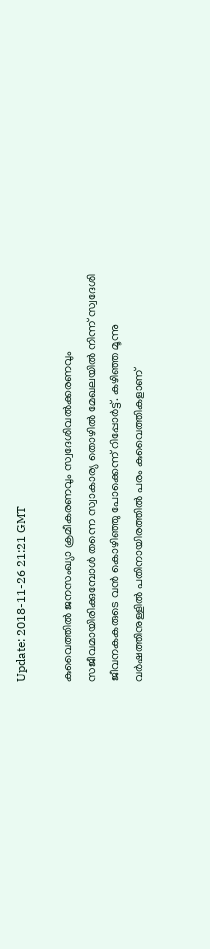Update: 2018-11-26 21:21 GMT

കുവൈത്തിൽ ജനസംഖ്യാ ക്രമീകരണവും സ്വദേശിവൽക്കരണവും സജീവമായിരിക്കുമ്പോൾ തന്നെ സ്വാകാര്യ തൊഴിൽ മേഖലയിൽ നിന്ന് സ്വദേശി ജീവനകകരുടെ വൻ കൊഴിഞ്ഞു പോക്കെന്ന് റിപ്പോർട്ട്. കഴിഞ്ഞ മൂന്നു വർഷത്തിനുള്ളിൽ പതിനായിരത്തിൽ പരം കുവൈത്തികളാണ്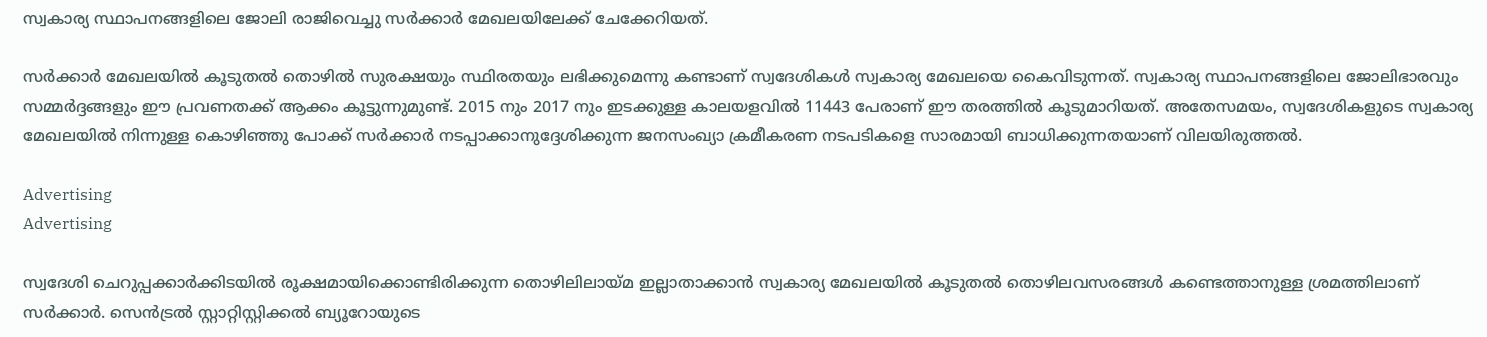സ്വകാര്യ സ്ഥാപനങ്ങളിലെ ജോലി രാജിവെച്ചു സർക്കാർ മേഖലയിലേക്ക് ചേക്കേറിയത്.

സർക്കാർ മേഖലയിൽ കൂടുതൽ തൊഴിൽ സുരക്ഷയും സ്ഥിരതയും ലഭിക്കുമെന്നു കണ്ടാണ് സ്വദേശികൾ സ്വകാര്യ മേഖലയെ കൈവിടുന്നത്. സ്വകാര്യ സ്ഥാപനങ്ങളിലെ ജോലിഭാരവും സമ്മർദ്ദങ്ങളും ഈ പ്രവണതക്ക് ആക്കം കൂട്ടുന്നുമുണ്ട്. 2015 നും 2017 നും ഇടക്കുള്ള കാലയളവിൽ 11443 പേരാണ് ഈ തരത്തിൽ കൂടുമാറിയത്. അതേസമയം, സ്വദേശികളുടെ സ്വകാര്യ മേഖലയിൽ നിന്നുള്ള കൊഴിഞ്ഞു പോക്ക് സർക്കാർ നടപ്പാക്കാനുദ്ദേശിക്കുന്ന ജനസംഖ്യാ ക്രമീകരണ നടപടികളെ സാരമായി ബാധിക്കുന്നതയാണ് വിലയിരുത്തൽ.

Advertising
Advertising

സ്വദേശി ചെറുപ്പക്കാർക്കിടയിൽ രൂക്ഷമായിക്കൊണ്ടിരിക്കുന്ന തൊഴിലിലായ്മ ഇല്ലാതാക്കാൻ സ്വകാര്യ മേഖലയിൽ കൂടുതൽ തൊഴിലവസരങ്ങൾ കണ്ടെത്താനുള്ള ശ്രമത്തിലാണ് സർക്കാർ. സെൻട്രൽ സ്റ്റാറ്റിസ്റ്റിക്കൽ ബ്യൂറോയുടെ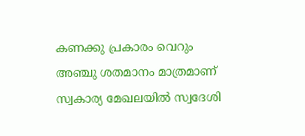കണക്കു പ്രകാരം വെറും അഞ്ചു ശതമാനം മാത്രമാണ് സ്വകാര്യ മേഖലയിൽ സ്വദേശി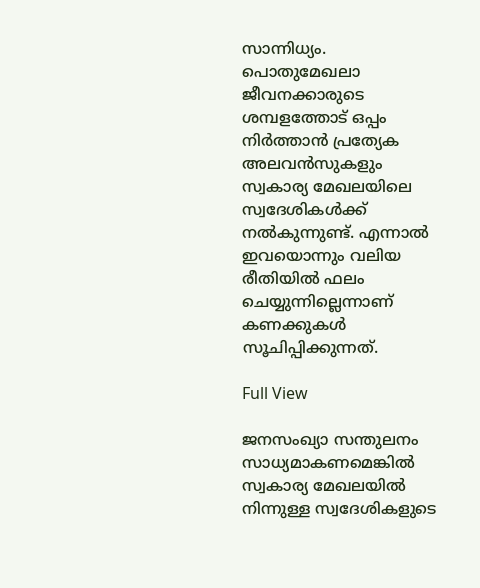സാന്നിധ്യം. പൊതുമേഖലാ ജീവനക്കാരുടെ ശമ്പളത്തോട് ഒപ്പം നിർത്താൻ പ്രത്യേക അലവൻസുകളും സ്വകാര്യ മേഖലയിലെ സ്വദേശികൾക്ക് നൽകുന്നുണ്ട്. എന്നാൽ ഇവയൊന്നും വലിയ രീതിയിൽ ഫലം ചെയ്യുന്നില്ലെന്നാണ് കണക്കുകൾ സൂചിപ്പിക്കുന്നത്.

Full View

ജനസംഖ്യാ സന്തുലനം സാധ്യമാകണമെങ്കിൽ സ്വകാര്യ മേഖലയിൽ നിന്നുള്ള സ്വദേശികളുടെ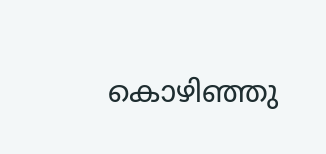കൊഴിഞ്ഞു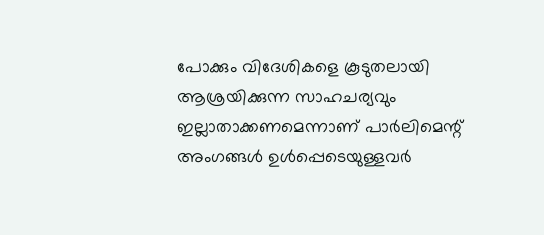പോക്കും വിദേശികളെ കൂടുതലായി ആശ്രയിക്കുന്ന സാഹചര്യവും ഇല്ലാതാക്കണമെന്നാണ് പാർലിമെന്റ് അംഗങ്ങൾ ഉൾപ്പെടെയുള്ളവർ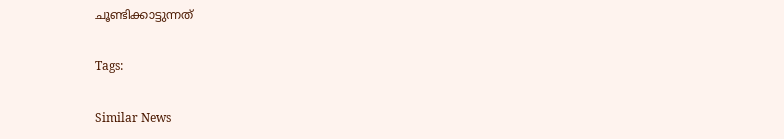ചൂണ്ടിക്കാട്ടുന്നത്

Tags:

Similar News